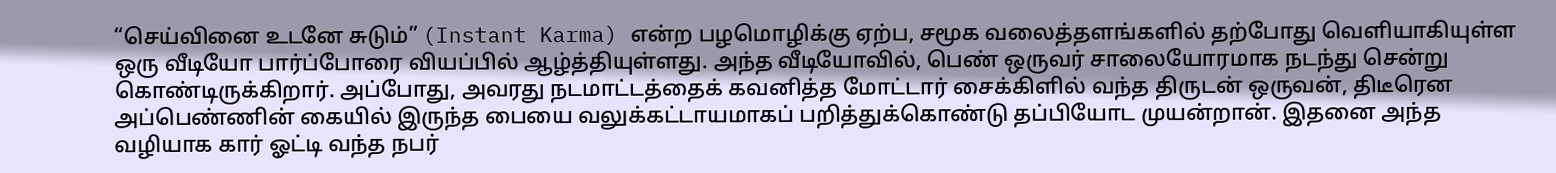“செய்வினை உடனே சுடும்” (Instant Karma) என்ற பழமொழிக்கு ஏற்ப, சமூக வலைத்தளங்களில் தற்போது வெளியாகியுள்ள ஒரு வீடியோ பார்ப்போரை வியப்பில் ஆழ்த்தியுள்ளது. அந்த வீடியோவில், பெண் ஒருவர் சாலையோரமாக நடந்து சென்று கொண்டிருக்கிறார். அப்போது, அவரது நடமாட்டத்தைக் கவனித்த மோட்டார் சைக்கிளில் வந்த திருடன் ஒருவன், திடீரென அப்பெண்ணின் கையில் இருந்த பையை வலுக்கட்டாயமாகப் பறித்துக்கொண்டு தப்பியோட முயன்றான். இதனை அந்த வழியாக கார் ஓட்டி வந்த நபர்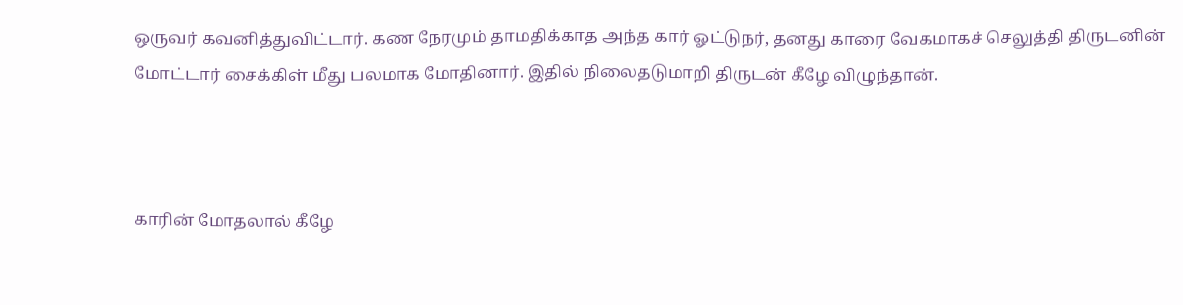ஒருவர் கவனித்துவிட்டார். கண நேரமும் தாமதிக்காத அந்த கார் ஓட்டுநர், தனது காரை வேகமாகச் செலுத்தி திருடனின் மோட்டார் சைக்கிள் மீது பலமாக மோதினார். இதில் நிலைதடுமாறி திருடன் கீழே விழுந்தான்.



காரின் மோதலால் கீழே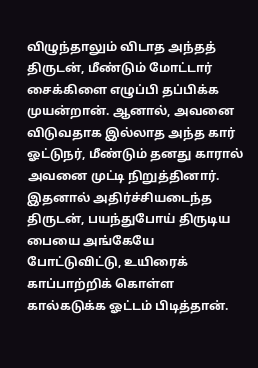விழுந்தாலும் விடாத அந்தத் திருடன், மீண்டும் மோட்டார் சைக்கிளை எழுப்பி தப்பிக்க முயன்றான். ஆனால், அவனை விடுவதாக இல்லாத அந்த கார் ஓட்டுநர், மீண்டும் தனது காரால் அவனை முட்டி நிறுத்தினார். இதனால் அதிர்ச்சியடைந்த திருடன், பயந்துபோய் திருடிய பையை அங்கேயே போட்டுவிட்டு, உயிரைக் காப்பாற்றிக் கொள்ள கால்கடுக்க ஓட்டம் பிடித்தான்.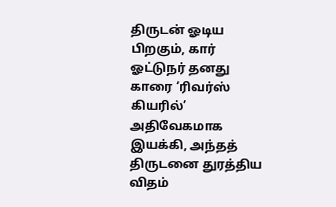திருடன் ஓடிய பிறகும், கார் ஓட்டுநர் தனது காரை ‘ரிவர்ஸ் கியரில்’ அதிவேகமாக இயக்கி, அந்தத் திருடனை துரத்திய விதம்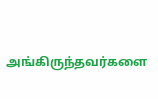அங்கிருந்தவர்களை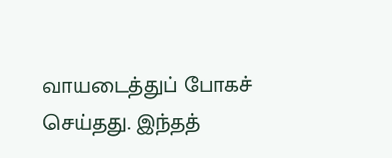வாயடைத்துப் போகச் செய்தது. இந்தத்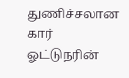துணிச்சலான கார் ஓட்டுநரின்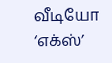வீடியோ ‘எக்ஸ்’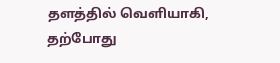தளத்தில் வெளியாகி, தற்போது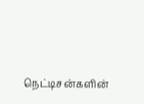நெட்டிசன்களின்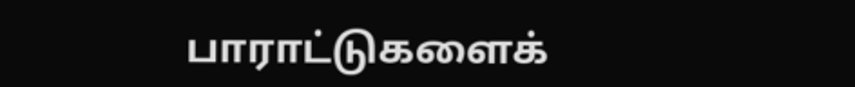பாராட்டுகளைக்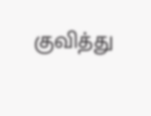குவித்து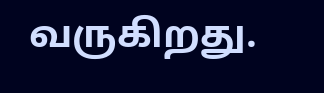வருகிறது.